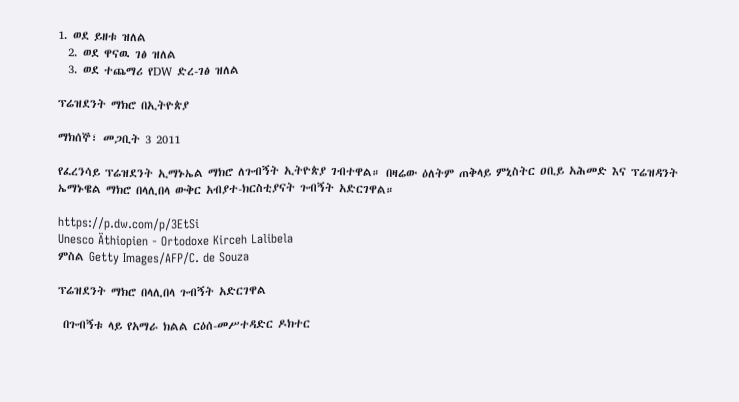1. ወደ ይዘቱ ዝለል
  2. ወደ ዋናዉ ገፅ ዝለል
  3. ወደ ተጨማሪ የDW ድረ-ገፅ ዝለል

ፕሬዝደንት ማክሮ በኢትዮጵያ

ማክሰኞ፣ መጋቢት 3 2011

የፈረንሳይ ፕሬዝደንት ኢማኑኤል ማክሮ ለጉብኝት ኢትዮጵያ ገብተዋል። በዛሬው ዕለትም ጠቅላይ ምኒስትር ዐቢይ አሕመድ እና ፕሬዝዳንት ኤማኑዌል ማክሮ በላሊበላ ውቅር አብያተ-ክርስቲያናት ጉብኝት አድርገዋል።

https://p.dw.com/p/3EtSi
Unesco Äthiopien - Ortodoxe Kirceh Lalibela
ምስል Getty Images/AFP/C. de Souza

ፕሬዝደንት ማክሮ በላሊበላ ጉብኝት አድርገዋል

 በጉብኝቱ ላይ የአማራ ክልል ርዕሰ-መሥተዳድር ዶክተር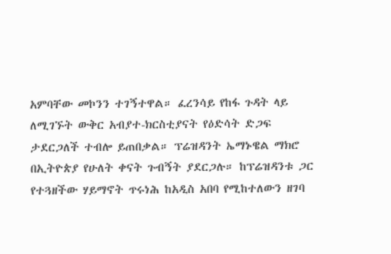አምባቸው መኮንን ተገኝተዋል። ፈረንሳይ የከፋ ጉዳት ላይ ለሚገኙት ውቅር አብያተ-ክርስቲያናት የዕድሳት ድጋፍ ታደርጋለች ተብሎ ይጠበቃል። ፕሬዝዳንት ኤማኑዌል ማክሮ በኢትዮጵያ የሁለት ቀናት ጉብኝት ያደርጋሉ። ከፕሬዝዳንቱ ጋር የተጓዘችው ሃይማኖት ጥሩነሕ ከአዲስ አበባ የሚከተለውን ዘገባ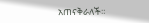አጠናቅራለች።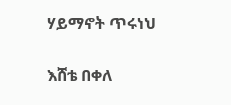ሃይማኖት ጥሩነህ

እሸቴ በቀለ